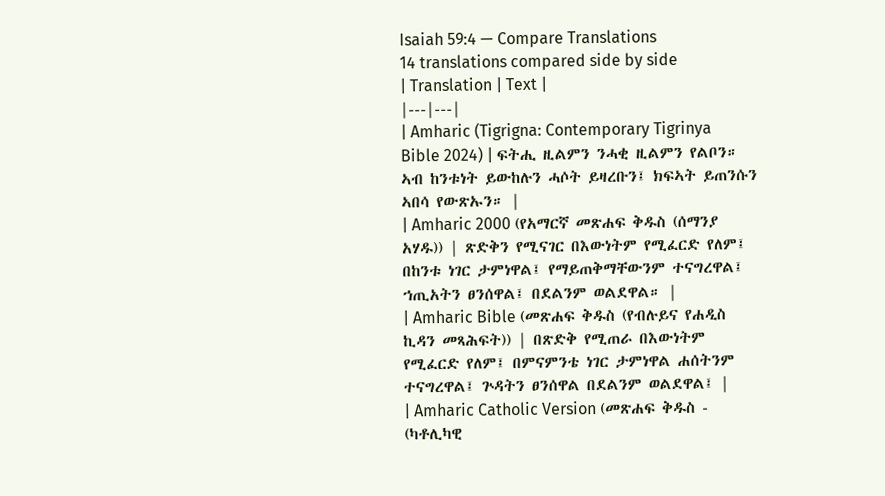Isaiah 59:4 — Compare Translations
14 translations compared side by side
| Translation | Text |
|---|---|
| Amharic (Tigrigna: Contemporary Tigrinya Bible 2024) | ፍትሒ ዚልምን ንሓቂ ዚልምን የልቦን። ኣብ ከንቱነት ይውከሉን ሓሶት ይዛረቡን፤ ክፍኣት ይጠንሱን ኣበሳ የውጽኡን። |
| Amharic 2000 (የአማርኛ መጽሐፍ ቅዱስ (ሰማንያ አሃዱ)) | ጽድቅን የሚናገር በእውነትም የሚፈርድ የለም፤ በከንቱ ነገር ታምነዋል፤ የማይጠቅማቸውንም ተናግረዋል፤ ኀጢአትን ፀንሰዋል፤ በደልንም ወልደዋል። |
| Amharic Bible (መጽሐፍ ቅዱስ (የብሉይና የሐዲስ ኪዳን መጻሕፍት)) | በጽድቅ የሚጠራ በእውነትም የሚፈርድ የለም፤ በምናምንቴ ነገር ታምነዋል ሐሰትንም ተናግረዋል፤ ጕዳትን ፀንሰዋል በደልንም ወልደዋል፤ |
| Amharic Catholic Version (መጽሐፍ ቅዱስ - (ካቶሊካዊ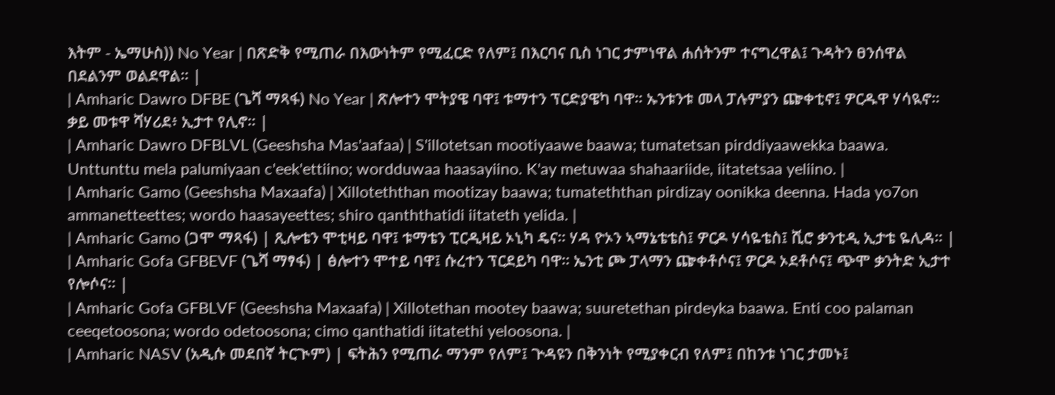እትም - ኤማሁስ)) No Year | በጽድቅ የሚጠራ በእውነትም የሚፈርድ የለም፤ በእርባና ቢስ ነገር ታምነዋል ሐሰትንም ተናግረዋል፤ ጉዳትን ፀንሰዋል በደልንም ወልደዋል። |
| Amharic Dawro DFBE (ጌሻ ማጻፋ) No Year | ጽሎተን ሞትያዌ ባዋ፤ ቱማተን ፕርድያዌካ ባዋ። ኡንቱንቱ መላ ፓሉምያን ጬቀቲኖ፤ ዎርዱዋ ሃሳዪኖ። ቃይ መቱዋ ሻሃሪደ፥ ኢታተ የሊኖ። |
| Amharic Dawro DFBLVL (Geeshsha Mas'aafaa) | S'illotetsan mootiyaawe baawa; tumatetsan pirddiyaawekka baawa. Unttunttu mela palumiyaan c'eek'ettiino; wordduwaa haasayiino. K'ay metuwaa shahaariide, iitatetsaa yeliino. |
| Amharic Gamo (Geeshsha Maxaafa) | Xilloteththan mootizay baawa; tumateththan pirdizay oonikka deenna. Hada yo7on ammanetteettes; wordo haasayeettes; shiro qanththatidi iitateth yelida. |
| Amharic Gamo (ጋሞ ማጻፋ) | ጺሎቴን ሞቲዛይ ባዋ፤ ቱማቴን ፒርዲዛይ ኦኒካ ዴና። ሃዳ ዮኦን ኣማኔቴቴስ፤ ዎርዶ ሃሳዬቴስ፤ ሺሮ ቃንቲዲ ኢታቴ ዬሊዳ። |
| Amharic Gofa GFBEVF (ጌሻ ማፃፋ) | ፅሎተን ሞተይ ባዋ፤ ሱረተን ፕርደይካ ባዋ። ኤንቲ ጮ ፓላማን ጬቀቶሶና፤ ዎርዶ ኦደቶሶና፤ ጭሞ ቃንትድ ኢታተ የሎሶና። |
| Amharic Gofa GFBLVF (Geeshsha Maxaafa) | Xillotethan mootey baawa; suuretethan pirdeyka baawa. Enti coo palaman ceeqetoosona; wordo odetoosona; cimo qanthatidi iitatethi yeloosona. |
| Amharic NASV (አዲሱ መደበኛ ትርጒም) | ፍትሕን የሚጠራ ማንም የለም፤ ጕዳዩን በቅንነት የሚያቀርብ የለም፤ በከንቱ ነገር ታመኑ፤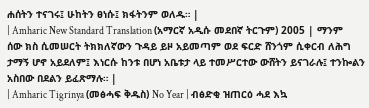ሐሰትን ተናገሩ፤ ሁከትን ፀነሱ፤ ክፋትንም ወለዱ። |
| Amharic New Standard Translation (አማርኛ አዲሱ መደበኛ ትርጉም) 2005 | ማንም ሰው ክስ ሲመሠርት ትክክለኛውን ጉዳይ ይዞ አይመጣም ወደ ፍርድ ሸንጎም ሲቀርብ ለሕግ ታማኝ ሆኖ አይደለም፤ እነርሱ ከንቱ በሆነ አቤቱታ ላይ ተመሥርተው ውሸትን ይናገራሉ፤ ተንኰልን አስበው በደልን ይፈጽማሉ። |
| Amharic Tigrinya (መፅሓፍ ቅዱስ) No Year | ብፅድቂ ዝጠርዕ ሓደ እኳ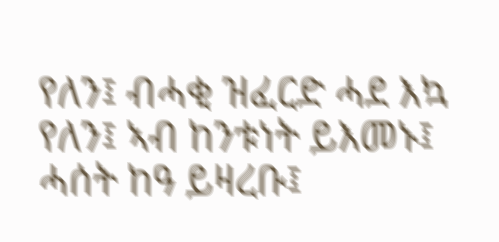የለን፤ ብሓቂ ዝፈርድ ሓደ እኳ የለን፤ ኣብ ከንቱነት ይእመኑ፤ ሓሰት ከዓ ይዛረቡ፤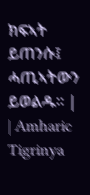ክፍኣት ይጠንሱ፤ ሓጢኣትውን ይወልዱ። |
| Amharic Tigrinya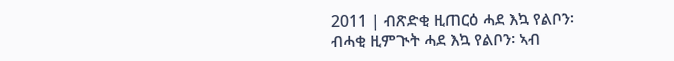2011 | ብጽድቂ ዚጠርዕ ሓደ እኳ የልቦን፡ ብሓቂ ዚምጒት ሓደ እኳ የልቦን፡ ኣብ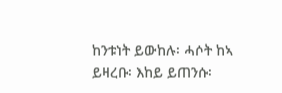ከንቱነት ይውከሉ፡ ሓሶት ከኣ ይዛረቡ፡ እከይ ይጠንሱ፡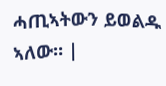ሓጢኣትውን ይወልዱ ኣለው። |